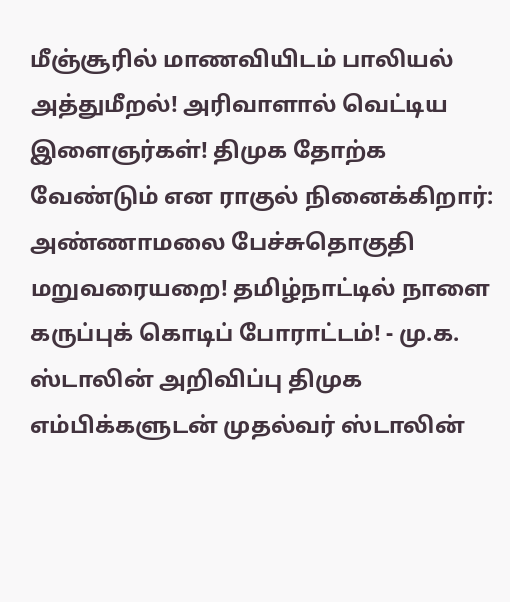மீஞ்சூரில் மாணவியிடம் பாலியல் அத்துமீறல்! அரிவாளால் வெட்டிய இளைஞர்கள்! திமுக தோற்க வேண்டும் என ராகுல் நினைக்கிறார்: அண்ணாமலை பேச்சுதொகுதி மறுவரையறை! தமிழ்நாட்டில் நாளை கருப்புக் கொடிப் போராட்டம்! - மு.க. ஸ்டாலின் அறிவிப்பு திமுக எம்பிக்களுடன் முதல்வர் ஸ்டாலின்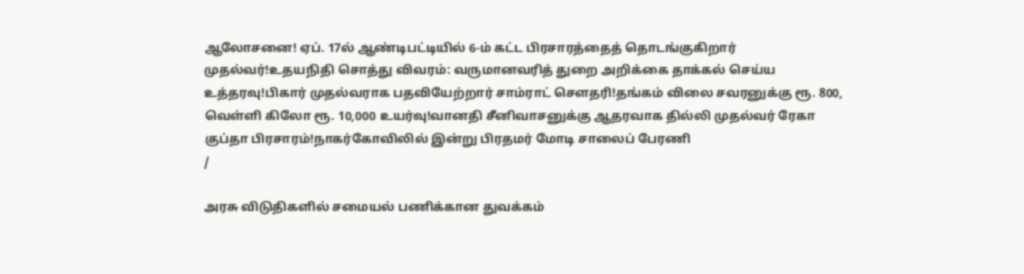ஆலோசனை! ஏப். 17ல் ஆண்டிபட்டியில் 6-ம் கட்ட பிரசாரத்தைத் தொடங்குகிறார் முதல்வர்!உதயநிதி சொத்து விவரம்: வருமானவரித் துறை அறிக்கை தாக்கல் செய்ய உத்தரவு!பிகார் முதல்வராக பதவியேற்றார் சாம்ராட் சௌதரி!தங்கம் விலை சவரனுக்கு ரூ. 800, வெள்ளி கிலோ ரூ. 10,000 உயர்வு!வானதி சீனிவாசனுக்கு ஆதரவாக தில்லி முதல்வர் ரேகா குப்தா பிரசாரம்!நாகர்கோவிலில் இன்று பிரதமர் மோடி சாலைப் பேரணி
/

அரசு விடுதிகளில் சமையல் பணிக்கான துவக்கம்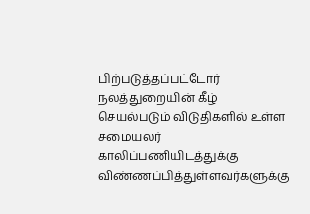பிற்படுத்தப்பட்டோர் நலத்துறையின் கீழ் செயல்படும் விடுதிகளில் உள்ள சமையலர் காலிப்பணியிடத்துக்கு விண்ணப்பித்துள்ளவர்களுக்கு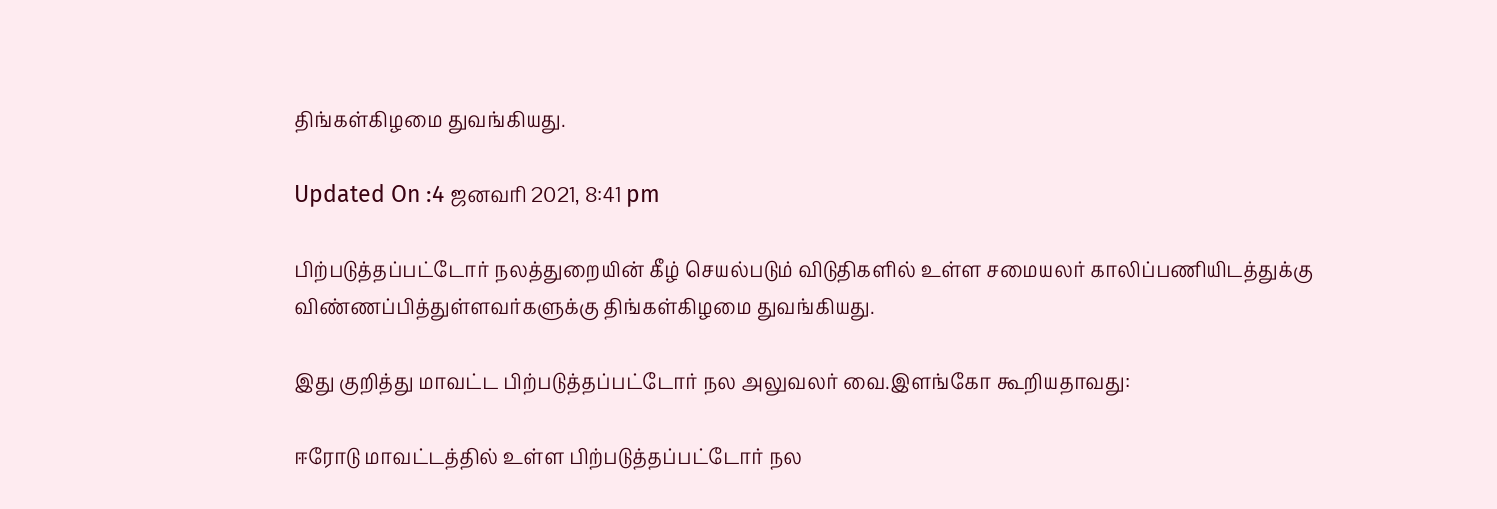திங்கள்கிழமை துவங்கியது.

Updated On :4 ஜனவரி 2021, 8:41 pm

பிற்படுத்தப்பட்டோர் நலத்துறையின் கீழ் செயல்படும் விடுதிகளில் உள்ள சமையலர் காலிப்பணியிடத்துக்கு விண்ணப்பித்துள்ளவர்களுக்கு திங்கள்கிழமை துவங்கியது.

இது குறித்து மாவட்ட பிற்படுத்தப்பட்டோர் நல அலுவலர் வை.இளங்கோ கூறியதாவது:

ஈரோடு மாவட்டத்தில் உள்ள பிற்படுத்தப்பட்டோர் நல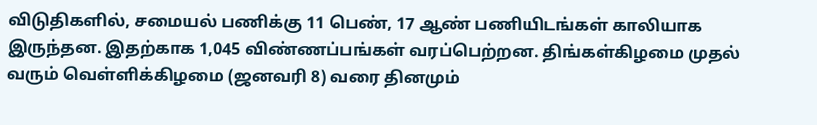விடுதிகளில், சமையல் பணிக்கு 11 பெண், 17 ஆண் பணியிடங்கள் காலியாக இருந்தன. இதற்காக 1,045 விண்ணப்பங்கள் வரப்பெற்றன. திங்கள்கிழமை முதல் வரும் வெள்ளிக்கிழமை (ஜனவரி 8) வரை தினமும்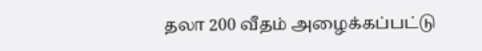தலா 200 வீதம் அழைக்கப்பட்டு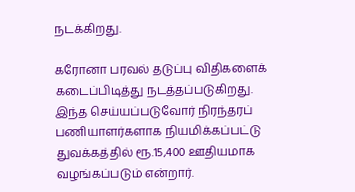நடக்கிறது.

கரோனா பரவல் தடுப்பு விதிகளைக் கடைப்பிடித்து நடத்தப்படுகிறது. இந்த செய்யப்படுவோர் நிரந்தரப் பணியாளர்களாக நியமிக்கப்பட்டு துவக்கத்தில் ரூ.15,400 ஊதியமாக வழங்கப்படும் என்றார்.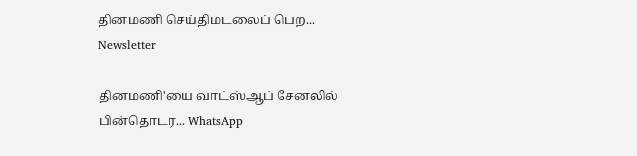தினமணி செய்திமடலைப் பெற... Newsletter

தினமணி'யை வாட்ஸ்ஆப் சேனலில் பின்தொடர... WhatsApp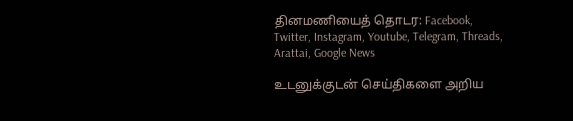தினமணியைத் தொடர: Facebook, Twitter, Instagram, Youtube, Telegram, Threads, Arattai, Google News

உடனுக்குடன் செய்திகளை அறிய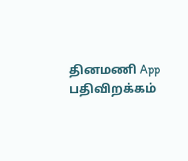தினமணி App பதிவிறக்கம்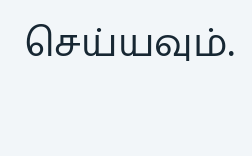செய்யவும்.